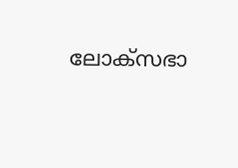ലോക്സഭാ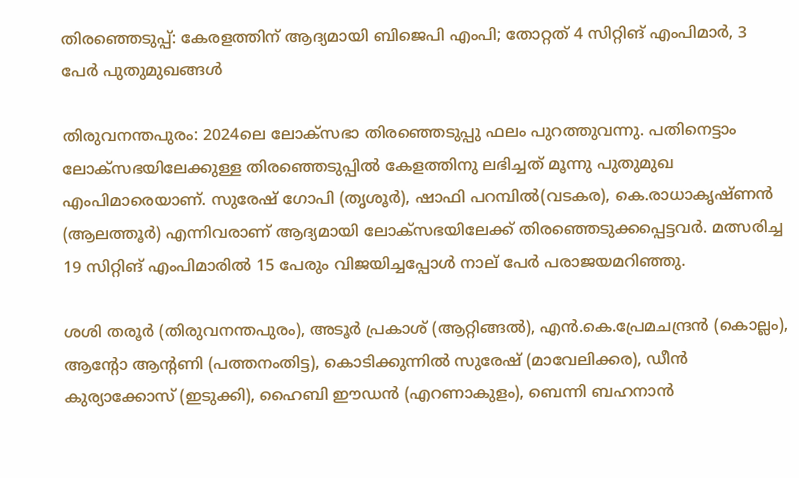തിരഞ്ഞെടുപ്പ്: കേരളത്തിന് ആദ്യമായി ബിജെപി എംപി; തോറ്റത് 4 സിറ്റിങ് എംപിമാർ, 3 പേർ പുതുമുഖങ്ങൾ

തിരുവനന്തപുരം: 2024ലെ ലോക്സഭാ തിരഞ്ഞെടുപ്പു ഫലം പുറത്തുവന്നു. പതിനെട്ടാം ലോക്‌സഭയിലേക്കുള്ള തിര‍ഞ്ഞെടുപ്പിൽ കേളത്തിനു ലഭിച്ചത് മൂന്നു പുതുമുഖ എംപിമാരെയാണ്. സുരേഷ് ഗോപി (തൃശൂർ), ഷാഫി പറമ്പിൽ(വടകര), കെ.രാധാകൃഷ്ണൻ (ആലത്തൂർ) എന്നിവരാണ് ആദ്യമായി ലോക്സഭയിലേക്ക് തിരഞ്ഞെടുക്കപ്പെട്ടവർ. മത്സരിച്ച 19 സിറ്റിങ് എംപിമാരിൽ 15 പേരും വിജയിച്ചപ്പോൾ നാല് പേർ പരാജയമറിഞ്ഞു.

ശശി തരൂർ (തിരുവനന്തപുരം), അടൂർ പ്രകാശ് (ആറ്റിങ്ങൽ), എൻ.കെ.പ്രേമചന്ദ്രൻ (കൊല്ലം), ആന്റോ ആന്റണി (പത്തനംതിട്ട), കൊടിക്കുന്നിൽ സുരേഷ് (മാവേലിക്കര), ഡീൻ കുര്യാക്കോസ് (ഇടുക്കി), ഹൈബി ഈഡൻ (എറണാകുളം), ബെന്നി ബഹനാൻ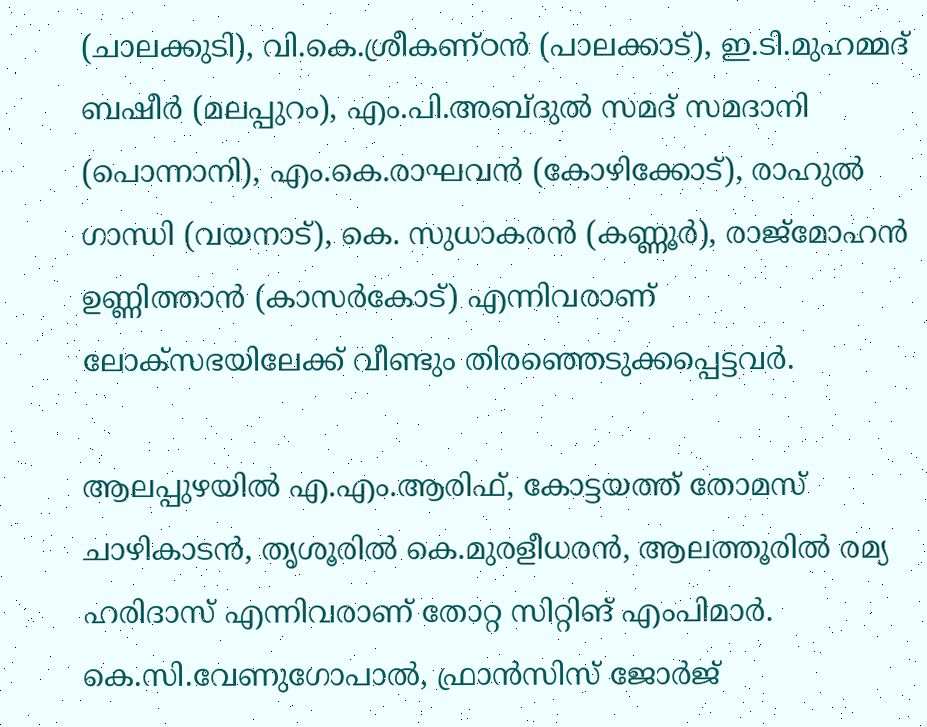(ചാലക്കുടി), വി.കെ.ശ്രീകണ്ഠൻ (പാലക്കാട്), ഇ.ടി.മുഹമ്മദ് ബഷീർ (മലപ്പുറം), എം.പി.അബ്ദുൽ സമദ് സമദാനി (പൊന്നാനി), എം.കെ.രാഘവൻ (കോഴിക്കോട്), രാഹുൽ ഗാന്ധി (വയനാട്), കെ. സുധാകരൻ (കണ്ണൂർ), രാജ്മോഹൻ ഉണ്ണിത്താൻ (കാസർകോട്) എന്നിവരാണ് ലോക്സഭയിലേക്ക് വീണ്ടും തിരഞ്ഞെടുക്കപ്പെട്ടവർ.

ആലപ്പുഴയിൽ എ.എം.ആരിഫ്, കോട്ടയത്ത് തോമസ് ചാഴികാടൻ, തൃശൂരിൽ കെ.മുരളീധരൻ, ആലത്തൂരിൽ രമ്യ ഹരിദാസ് എന്നിവരാണ് തോറ്റ സിറ്റിങ് എംപിമാർ. കെ.സി.വേണുഗോപാൽ, ഫ്രാൻസിസ് ജോർജ്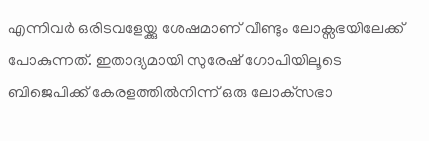എന്നിവർ ഒരിടവളേയ്ക്കു ശേഷമാണ് വീണ്ടും ലോക്സഭയിലേക്ക് പോകുന്നത്. ഇതാദ്യമായി സുരേഷ് ഗോപിയിലൂടെ ബിജെപിക്ക് കേരളത്തിൽനിന്ന് ഒരു ലോക്‌സഭാ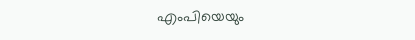എംപിയെയും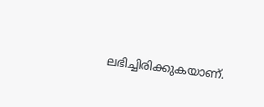ലഭിച്ചിരിക്കുകയാണ്.